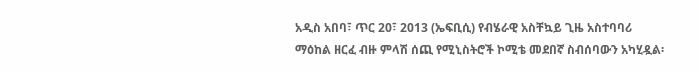አዲስ አበባ፣ ጥር 20፣ 2013 (ኤፍቢሲ) የብሄራዊ አስቸኳይ ጊዜ አስተባባሪ ማዕከል ዘርፈ ብዙ ምላሽ ሰጪ የሚኒስትሮች ኮሚቴ መደበኛ ስብሰባውን አካሂዷል፡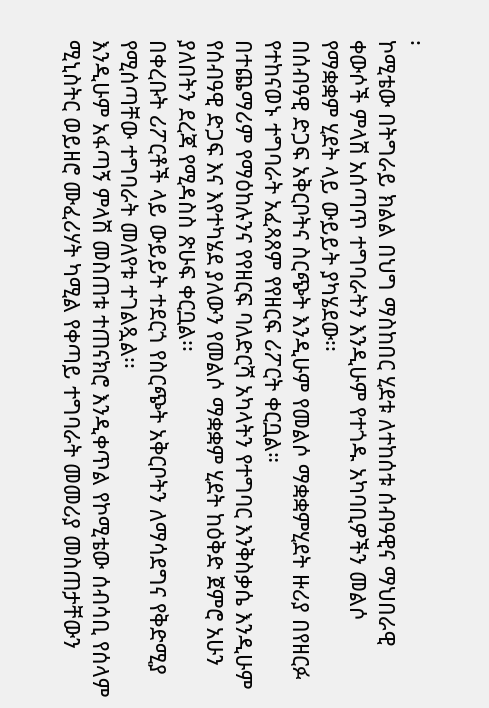፡
ኮሚቴው በትግራይ ክልል በህግ ማስከበር ሂደቱ ለተከሰቱ ሰብዓዊና ማህበራዊ ቀውሶች ምላሽ አሰጣጥ ተግባራትን እንዲሁም የተጎዱ አካባቢዎችን መልሶ የማቋቋም ሂደት ላይ ውይይት ያካሄደው፡፡
በሰብዓዊ ድጋፍ አቅርቦትና ስርጭት እንዲሁም የመልሶ ማቋቋምሂደት ዙሪያ በየዘርፉ የተከናወኑ ተግባራት አፈጻጸም የየዘርፍ ሪፖርት ቀርቧል።
በተጨማሪም የማዕከሉንና የየዘርፍ ባለድርሻ አካላትን የተግባር እንቅስቃሴ እንዲሁም የሰብዓዊ ድጋፍ እና እየተካሄደ ያለውን የመልሶ ማቋቋም ሂደት ከዕቅድ ጀምሮ አሁን ያለበትን ደረጃ የሚዳስስ ጽሁፍ ቀርቧል፡፡
በቀረቡት ሪፖርቶች ላይ ውይይት ተደርጎ የስርጭት አቅርቦትን ለማሳደግና የቅድሚያ የሚሰጣቸው ተግባራት መለየቱ ተገልጿል፡፡
እንዲሁም አፋጣኝ ምላሽ መስጠቱ ተጠናክሮ እንዲቀጥል የኮሚቴው ሰብሳቢ የሰላም ሚኒስትር ወይዘሮ ሙፈሪሃት ካሚል የቀጣይ ተግባራት መመሪያ መስጠታቸውን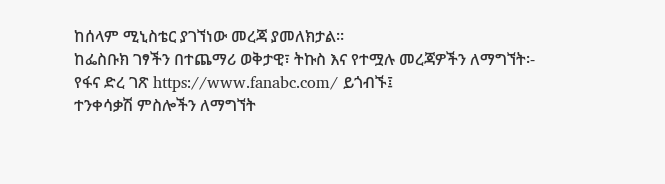ከሰላም ሚኒስቴር ያገኘነው መረጃ ያመለክታል።
ከፌስቡክ ገፃችን በተጨማሪ ወቅታዊ፣ ትኩስ እና የተሟሉ መረጃዎችን ለማግኘት፡-
የፋና ድረ ገጽ https://www.fanabc.com/ ይጎብኙ፤
ተንቀሳቃሽ ምስሎችን ለማግኘት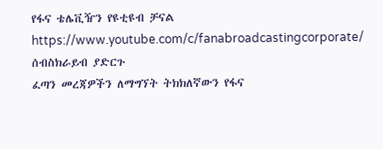የፋና ቴሌቪዥን የዩቲዩብ ቻናል https://www.youtube.com/c/fanabroadcastingcorporate/ ሰብስክራይብ ያድርጉ
ፈጣን መረጃዎችን ለማግኘት ትክክለኛውን የፋና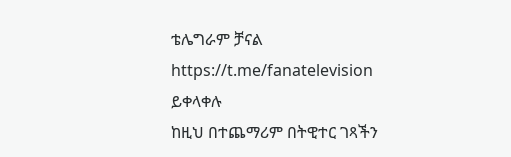ቴሌግራም ቻናል https://t.me/fanatelevision ይቀላቀሉ
ከዚህ በተጨማሪም በትዊተር ገጻችን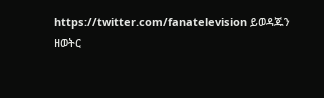https://twitter.com/fanatelevision ይወዳጁን
ዘወትር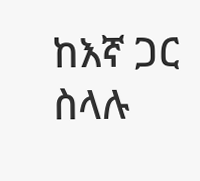ከእኛ ጋር ስላሉ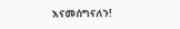እናመሰግናለን!